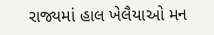રાજ્યમાં હાલ ખેલૈયાઓ મન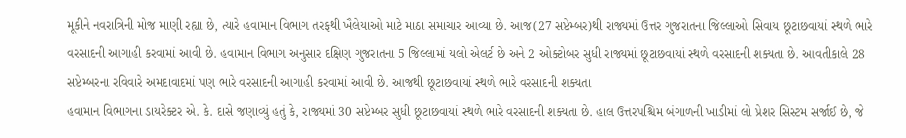મૂકીને નવરાત્રિની મોજ માણી રહ્યા છે, ત્યારે હવામાન વિભાગ તરફથી ખૈલેયાઓ માટે માઠા સમાચાર આવ્યા છે. આજ(27 સપ્ટેમ્બર)થી રાજ્યમાં ઉત્તર ગુજરાતના જિલ્લાઓ સિવાય છૂટાછવાયાં સ્થળે ભારે વરસાદની આગાહી કરવામાં આવી છે. હવામાન વિભાગ અનુસાર દક્ષિણ ગુજરાતના 5 જિલ્લામાં યલો એલર્ટ છે અને 2 ઓક્ટોબર સુધી રાજ્યમાં છૂટાછવાયાં સ્થળે વરસાદની શક્યતા છે. આવતીકાલે 28 સપ્ટેમ્બરના રવિવારે અમદાવાદમાં પણ ભારે વરસાદની આગાહી કરવામાં આવી છે. આજથી છૂટાછવાયાં સ્થળે ભારે વરસાદની શક્યતા
હવામાન વિભાગના ડાયરેક્ટર એ. કે. દાસે જણાવ્યું હતું કે, રાજ્યમાં 30 સપ્ટેમ્બર સુધી છૂટાછવાયાં સ્થળે ભારે વરસાદની શક્યતા છે. હાલ ઉત્તરપશ્ચિમ બંગાળની ખાડીમાં લો પ્રેશર સિસ્ટમ સર્જાઈ છે, જે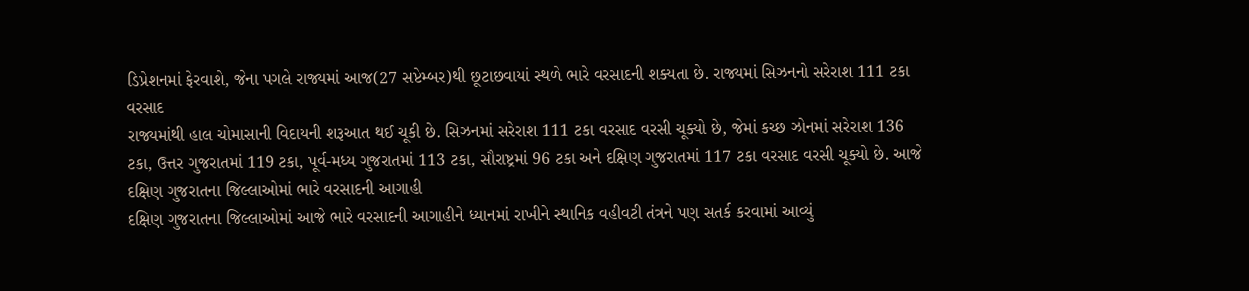ડિપ્રેશનમાં ફેરવાશે, જેના પગલે રાજ્યમાં આજ(27 સપ્ટેમ્બર)થી છૂટાછવાયાં સ્થળે ભારે વરસાદની શક્યતા છે. રાજ્યમાં સિઝનનો સરેરાશ 111 ટકા વરસાદ
રાજ્યમાંથી હાલ ચોમાસાની વિદાયની શરૂઆત થઈ ચૂકી છે. સિઝનમાં સરેરાશ 111 ટકા વરસાદ વરસી ચૂક્યો છે, જેમાં કચ્છ ઝોનમાં સરેરાશ 136 ટકા, ઉત્તર ગુજરાતમાં 119 ટકા, પૂર્વ-મધ્ય ગુજરાતમાં 113 ટકા, સૌરાષ્ટ્રમાં 96 ટકા અને દક્ષિણ ગુજરાતમાં 117 ટકા વરસાદ વરસી ચૂક્યો છે. આજે દક્ષિણ ગુજરાતના જિલ્લાઓમાં ભારે વરસાદની આગાહી
દક્ષિણ ગુજરાતના જિલ્લાઓમાં આજે ભારે વરસાદની આગાહીને ધ્યાનમાં રાખીને સ્થાનિક વહીવટી તંત્રને પણ સતર્ક કરવામાં આવ્યું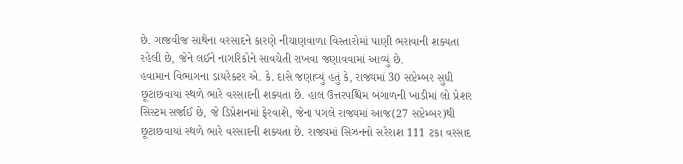છે. ગાજવીજ સાથેના વરસાદને કારણે નીચાણવાળા વિસ્તારોમાં પાણી ભરાવાની શક્યતા રહેલી છે, જેને લઈને નાગરિકોને સાવચેતી રાખવા જણાવવામાં આવ્યું છે.
હવામાન વિભાગના ડાયરેક્ટર એ. કે. દાસે જણાવ્યું હતું કે, રાજ્યમાં 30 સપ્ટેમ્બર સુધી છૂટાછવાયાં સ્થળે ભારે વરસાદની શક્યતા છે. હાલ ઉત્તરપશ્ચિમ બંગાળની ખાડીમાં લો પ્રેશર સિસ્ટમ સર્જાઈ છે, જે ડિપ્રેશનમાં ફેરવાશે, જેના પગલે રાજ્યમાં આજ(27 સપ્ટેમ્બર)થી છૂટાછવાયાં સ્થળે ભારે વરસાદની શક્યતા છે. રાજ્યમાં સિઝનનો સરેરાશ 111 ટકા વરસાદ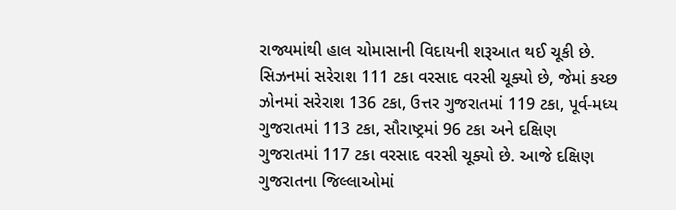રાજ્યમાંથી હાલ ચોમાસાની વિદાયની શરૂઆત થઈ ચૂકી છે. સિઝનમાં સરેરાશ 111 ટકા વરસાદ વરસી ચૂક્યો છે, જેમાં કચ્છ ઝોનમાં સરેરાશ 136 ટકા, ઉત્તર ગુજરાતમાં 119 ટકા, પૂર્વ-મધ્ય ગુજરાતમાં 113 ટકા, સૌરાષ્ટ્રમાં 96 ટકા અને દક્ષિણ ગુજરાતમાં 117 ટકા વરસાદ વરસી ચૂક્યો છે. આજે દક્ષિણ ગુજરાતના જિલ્લાઓમાં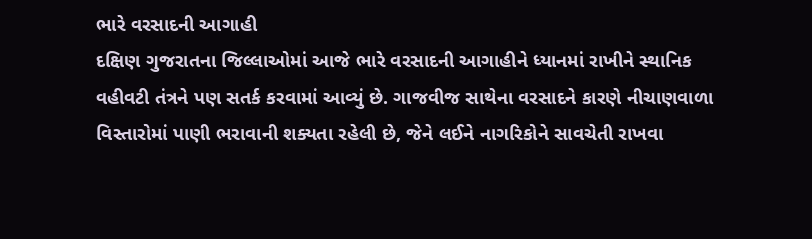ભારે વરસાદની આગાહી
દક્ષિણ ગુજરાતના જિલ્લાઓમાં આજે ભારે વરસાદની આગાહીને ધ્યાનમાં રાખીને સ્થાનિક વહીવટી તંત્રને પણ સતર્ક કરવામાં આવ્યું છે. ગાજવીજ સાથેના વરસાદને કારણે નીચાણવાળા વિસ્તારોમાં પાણી ભરાવાની શક્યતા રહેલી છે, જેને લઈને નાગરિકોને સાવચેતી રાખવા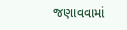જણાવવામાં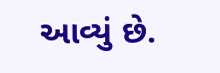આવ્યું છે.